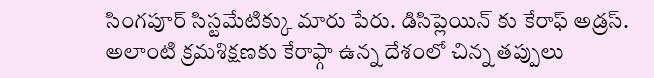సింగపూర్ సిస్టమేటిక్కు మారు పేరు. డిసిప్లెయిన్ కు కేరాఫ్ అడ్రస్. అలాంటి క్రమశిక్షణకు కేరాఫ్గా ఉన్న దేశంలో చిన్న తప్పులు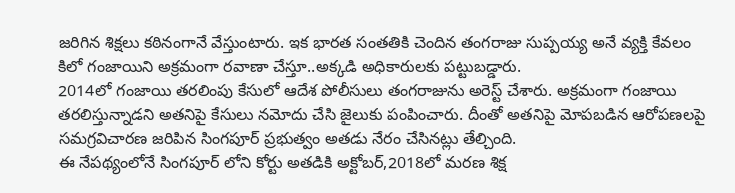జరిగిన శిక్షలు కఠినంగానే వేస్తుంటారు. ఇక భారత సంతతికి చెందిన తంగరాజు సుప్పయ్య అనే వ్యక్తి కేవలం కిలో గంజాయిని అక్రమంగా రవాణా చేస్తూ..అక్కడి అధికారులకు పట్టుబడ్డారు.
2014లో గంజాయి తరలింపు కేసులో ఆదేశ పోలీసులు తంగరాజును అరెస్ట్ చేశారు. అక్రమంగా గంజాయి తరలిస్తున్నాడని అతనిపై కేసులు నమోదు చేసి జైలుకు పంపించారు. దీంతో అతనిపై మోపబడిన ఆరోపణలపై సమగ్రవిచారణ జరిపిన సింగపూర్ ప్రభుత్వం అతడు నేరం చేసినట్లు తేల్చింది.
ఈ నేపథ్యంలోనే సింగపూర్ లోని కోర్టు అతడికి అక్టోబర్,2018లో మరణ శిక్ష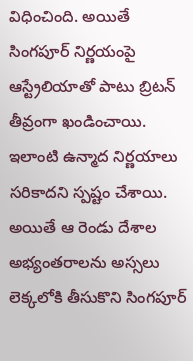విధించింది. అయితే సింగపూర్ నిర్ణయంపై ఆస్ట్రేలియాతో పాటు బ్రిటన్ తీవ్రంగా ఖండించాయి. ఇలాంటి ఉన్మాద నిర్ణయాలు సరికాదని స్పష్టం చేశాయి. అయితే ఆ రెండు దేశాల అభ్యంతరాలను అస్సలు లెక్కలోకి తీసుకొని సింగపూర్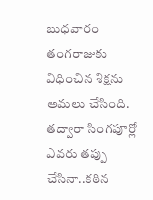బుధవారం తంగరాజుకు విధించిన శిక్షను అమలు చేసింది. తద్వారా సింగపూర్లో ఎవరు తప్పు చేసినా..కఠిన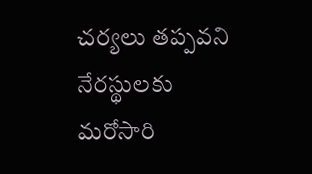చర్యలు తప్పవని నేరస్థులకు మరోసారి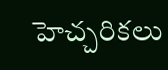హెచ్చరికలు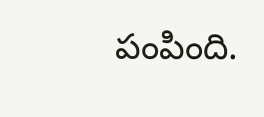పంపింది.